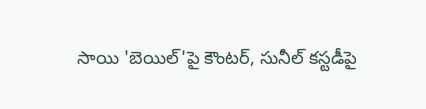సాయి 'బెయిల్'పై కౌంటర్, సునీల్ కస్టడీపై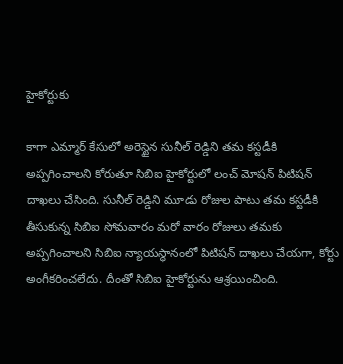హైకోర్టుకు

కాగా ఎమ్మార్ కేసులో అరెస్టైన సునీల్ రెడ్డిని తమ కస్టడీకి అప్పగించాలని కోరుతూ సిబిఐ హైకోర్టులో లంచ్ మోషన్ పిటిషన్ దాఖలు చేసింది. సునీల్ రెడ్డిని మూడు రోజుల పాటు తమ కస్టడీకి తీసుకున్న సిబిఐ సోమవారం మరో వారం రోజులు తమకు అప్పగించాలని సిబిఐ న్యాయస్థానంలో పిటిషన్ దాఖలు చేయగా, కోర్టు అంగీకరించలేదు. దీంతో సిబిఐ హైకోర్టును ఆశ్రయించింది.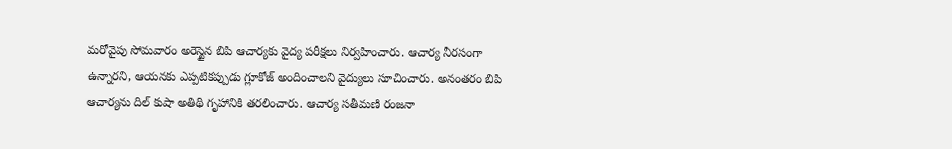మరోవైపు సోమవారం అరెస్టైన బిపి ఆచార్యకు వైద్య పరీక్షలు నిర్వహించారు. ఆచార్య నీరసంగా ఉన్నారని, ఆయనకు ఎప్పటికప్పుడు గ్లూకోజ్ అందించాలని వైద్యులు సూచించారు. అనంతరం బిపి ఆచార్యను దిల్ కుషా అతిథి గృహానికి తరలించారు. ఆచార్య సతీమణి రంజనా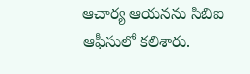ఆచార్య ఆయనను సిబిఐ ఆఫీసులో కలిశారు.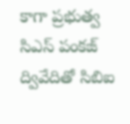కాగా ప్రభుత్వ సిఎస్ పంకజ్ ద్వివేదితో సిబిఐ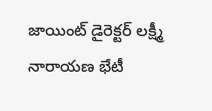జాయింట్ డైరెక్టర్ లక్ష్మీ నారాయణ భేటీ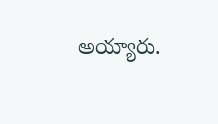అయ్యారు.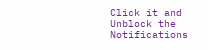Click it and Unblock the Notifications